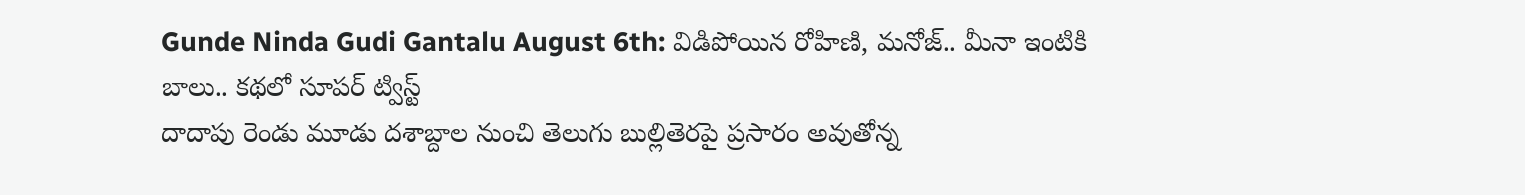Gunde Ninda Gudi Gantalu August 6th: విడిపోయిన రోహిణి, మనోజ్.. మీనా ఇంటికి బాలు.. కథలో సూపర్ ట్విస్ట్
దాదాపు రెండు మూడు దశాబ్దాల నుంచి తెలుగు బుల్లితెరపై ప్రసారం అవుతోన్న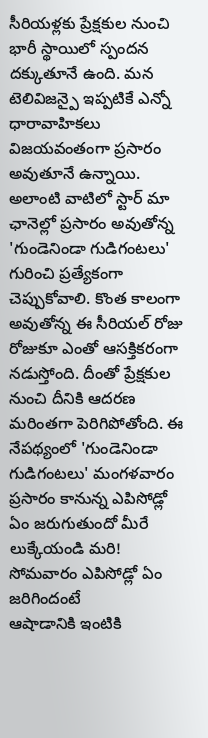సీరియళ్లకు ప్రేక్షకుల నుంచి భారీ స్థాయిలో స్పందన దక్కుతూనే ఉంది. మన టెలివిజన్పై ఇప్పటికే ఎన్నో ధారావాహికలు విజయవంతంగా ప్రసారం అవుతూనే ఉన్నాయి. అలాంటి వాటిలో స్టార్ మా ఛానెల్లో ప్రసారం అవుతోన్న 'గుండెనిండా గుడిగంటలు' గురించి ప్రత్యేకంగా చెప్పుకోవాలి. కొంత కాలంగా అవుతోన్న ఈ సీరియల్ రోజు రోజుకూ ఎంతో ఆసక్తికరంగా నడుస్తోంది. దీంతో ప్రేక్షకుల నుంచి దీనికి ఆదరణ మరింతగా పెరిగిపోతోంది. ఈ నేపథ్యంలో 'గుండెనిండా గుడిగంటలు' మంగళవారం ప్రసారం కానున్న ఎపిసోడ్లో ఏం జరుగుతుందో మీరే లుక్కేయండి మరి!
సోమవారం ఎపిసోడ్లో ఏం జరిగిందంటే
ఆషాడానికి ఇంటికి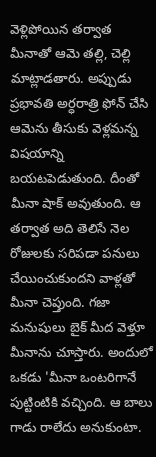వెళ్లిపోయిన తర్వాత మీనాతో ఆమె తల్లి, చెల్లి మాట్లాడతారు. అప్పుడు ప్రభావతి అర్ధరాత్రి ఫోన్ చేసి ఆమెను తీసుకు వెళ్లమన్న విషయాన్ని బయటపెడుతుంది. దీంతో మీనా షాక్ అవుతుంది. ఆ తర్వాత అది తెలిసే నెల రోజులకు సరిపడా పనులు చేయించుకుందని వాళ్లతో మీనా చెప్తుంది. గజా మనుషులు బైక్ మీద వెళ్తూ మీనాను చూస్తారు. అందులో ఒకడు 'మీనా ఒంటరిగానే పుట్టింటికి వచ్చింది. ఆ బాలు గాడు రాలేదు అనుకుంటా.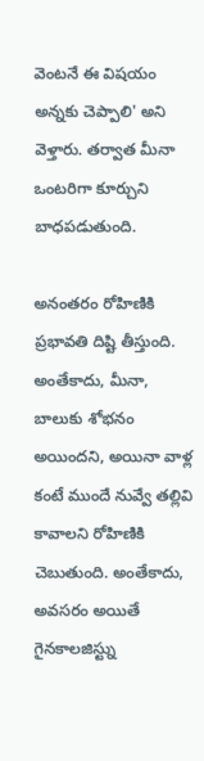వెంటనే ఈ విషయం అన్నకు చెప్పాలి' అని వెళ్తారు. తర్వాత మీనా ఒంటరిగా కూర్చుని బాధపడుతుంది.

అనంతరం రోహిణికి ప్రభావతి దిష్టి తీస్తుంది. అంతేకాదు, మీనా, బాలుకు శోభనం అయిందని, అయినా వాళ్ల కంటే ముందే నువ్వే తల్లివి కావాలని రోహిణికి చెబుతుంది. అంతేకాదు, అవసరం అయితే గైనకాలజిస్ట్ను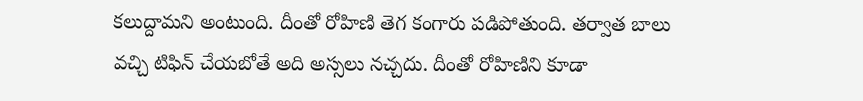కలుద్దామని అంటుంది. దీంతో రోహిణి తెగ కంగారు పడిపోతుంది. తర్వాత బాలు వచ్చి టిఫిన్ చేయబోతే అది అస్సలు నచ్చదు. దీంతో రోహిణిని కూడా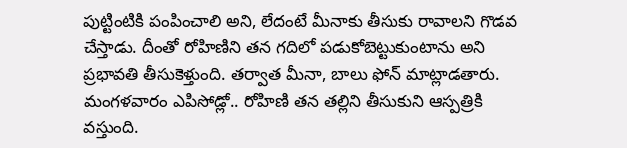పుట్టింటికి పంపించాలి అని, లేదంటే మీనాకు తీసుకు రావాలని గొడవ చేస్తాడు. దీంతో రోహిణిని తన గదిలో పడుకోబెట్టుకుంటాను అని ప్రభావతి తీసుకెళ్తుంది. తర్వాత మీనా, బాలు ఫోన్ మాట్లాడతారు.
మంగళవారం ఎపిసోడ్లో.. రోహిణి తన తల్లిని తీసుకుని ఆస్పత్రికి వస్తుంది.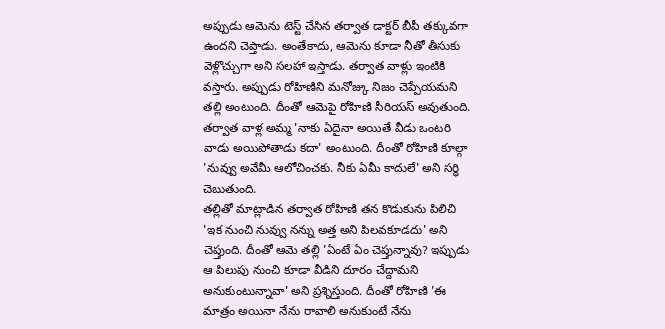అప్పుడు ఆమెను టెస్ట్ చేసిన తర్వాత డాక్టర్ బీపీ తక్కువగా ఉందని చెప్తాడు. అంతేకాదు, ఆమెను కూడా నీతో తీసుకు వెళ్లొచ్చుగా అని సలహా ఇస్తాడు. తర్వాత వాళ్లు ఇంటికి వస్తారు. అప్పుడు రోహిణిని మనోజ్కు నిజం చెప్పేయమని తల్లి అంటుంది. దీంతో ఆమెపై రోహిణి సీరియస్ అవుతుంది. తర్వాత వాళ్ల అమ్మ 'నాకు ఏదైనా అయితే వీడు ఒంటరి వాడు అయిపోతాడు కదా' అంటుంది. దీంతో రోహిణి కూల్గా 'నువ్వు అవేమీ ఆలోచించకు. నీకు ఏమీ కాదులే' అని సర్ధి చెబుతుంది.
తల్లితో మాట్లాడిన తర్వాత రోహిణి తన కొడుకును పిలిచి 'ఇక నుంచి నువ్వు నన్ను అత్త అని పిలవకూడదు' అని చెప్తుంది. దీంతో ఆమె తల్లి 'ఏంటే ఏం చెప్తున్నావు? ఇప్పుడు ఆ పిలుపు నుంచి కూడా వీడిని దూరం చేద్దామని అనుకుంటున్నావా' అని ప్రశ్నిస్తుంది. దీంతో రోహిణి 'ఈ మాత్రం అయినా నేను రావాలి అనుకుంటే నేను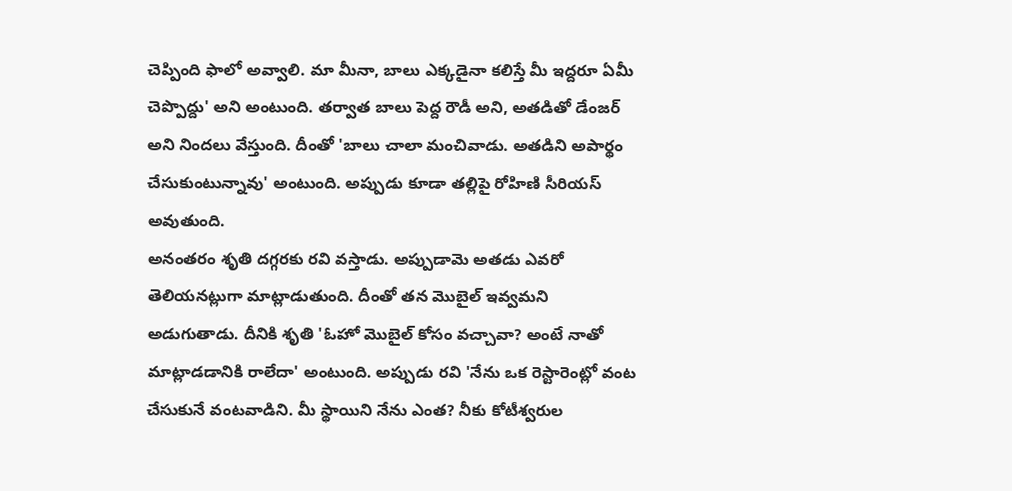చెప్పింది ఫాలో అవ్వాలి. మా మీనా, బాలు ఎక్కడైనా కలిస్తే మీ ఇద్దరూ ఏమీ చెప్పొద్దు' అని అంటుంది. తర్వాత బాలు పెద్ద రౌడీ అని, అతడితో డేంజర్ అని నిందలు వేస్తుంది. దీంతో 'బాలు చాలా మంచివాడు. అతడిని అపార్థం చేసుకుంటున్నావు' అంటుంది. అప్పుడు కూడా తల్లిపై రోహిణి సీరియస్ అవుతుంది.
అనంతరం శృతి దగ్గరకు రవి వస్తాడు. అప్పుడామె అతడు ఎవరో తెలియనట్లుగా మాట్లాడుతుంది. దీంతో తన మొబైల్ ఇవ్వమని అడుగుతాడు. దీనికి శృతి 'ఓహో మొబైల్ కోసం వచ్చావా? అంటే నాతో మాట్లాడడానికి రాలేదా' అంటుంది. అప్పుడు రవి 'నేను ఒక రెస్టారెంట్లో వంట చేసుకునే వంటవాడిని. మీ స్థాయిని నేను ఎంత? నీకు కోటీశ్వరుల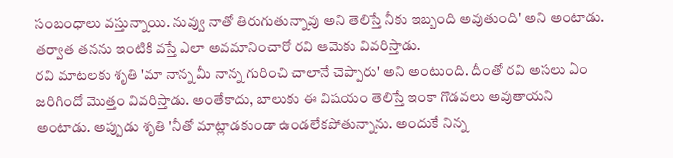సంబంధాలు వస్తున్నాయి. నువ్వు నాతో తిరుగుతున్నావు అని తెలిస్తే నీకు ఇబ్బంది అవుతుంది' అని అంటాడు. తర్వాత తనను ఇంటికి వస్తే ఎలా అవమానించారో రవి ఆమెకు వివరిస్తాడు.
రవి మాటలకు శృతి 'మా నాన్న మీ నాన్న గురించి చాలానే చెప్పారు' అని అంటుంది. దీంతో రవి అసలు ఏం జరిగిందో మొత్తం వివరిస్తాడు. అంతేకాదు, బాలుకు ఈ విషయం తెలిస్తే ఇంకా గొడవలు అవుతాయని అంటాడు. అప్పుడు శృతి 'నీతో మాట్లాడకుండా ఉండలేకపోతున్నాను. అందుకే నిన్న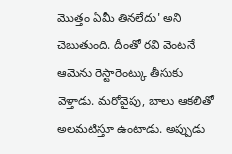మొత్తం ఏమీ తినలేదు' అని చెబుతుంది. దీంతో రవి వెంటనే ఆమెను రెస్టారెంట్కు తీసుకు వెళ్తాడు. మరోవైపు, బాలు ఆకలితో అలమటిస్తూ ఉంటాడు. అప్పుడు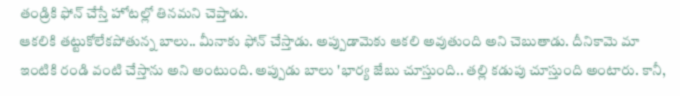తండ్రికి ఫోన్ చేస్తే హోటల్లో తినమని చెప్తాడు.
ఆకలికి తట్టుకోలేకపోతున్న బాలు.. మీనాకు ఫోన్ చేస్తాడు. అప్పుడామెకు ఆకలి అవుతుంది అని చెబుతాడు. దీనికామె మా ఇంటికి రండి వంటి చేస్తాను అని అంటుంది. అప్పుడు బాలు 'భార్య జేబు చూస్తుంది.. తల్లి కడుపు చూస్తుంది అంటారు. కానీ,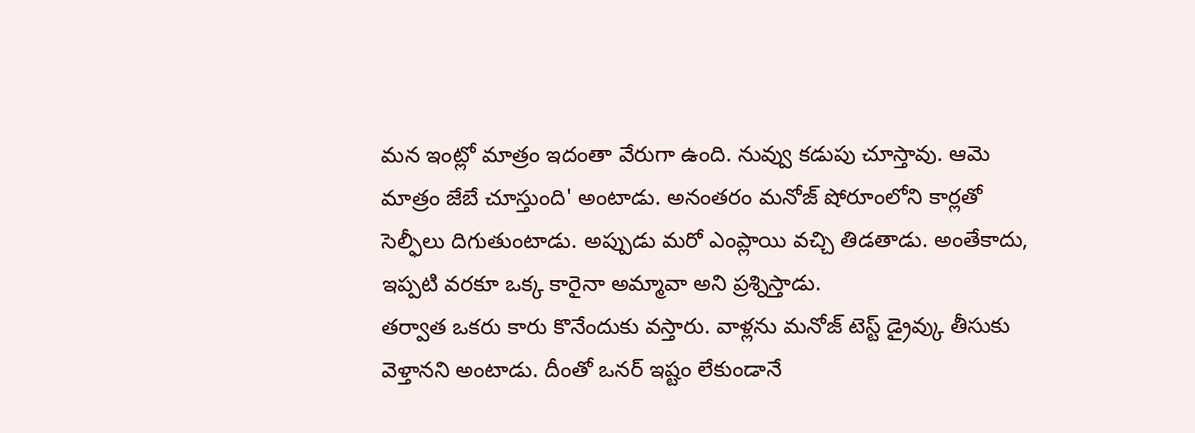మన ఇంట్లో మాత్రం ఇదంతా వేరుగా ఉంది. నువ్వు కడుపు చూస్తావు. ఆమె మాత్రం జేబే చూస్తుంది' అంటాడు. అనంతరం మనోజ్ షోరూంలోని కార్లతో సెల్ఫీలు దిగుతుంటాడు. అప్పుడు మరో ఎంప్లాయి వచ్చి తిడతాడు. అంతేకాదు, ఇప్పటి వరకూ ఒక్క కారైనా అమ్మావా అని ప్రశ్నిస్తాడు.
తర్వాత ఒకరు కారు కొనేందుకు వస్తారు. వాళ్లను మనోజ్ టెస్ట్ డ్రైవ్కు తీసుకు వెళ్తానని అంటాడు. దీంతో ఒనర్ ఇష్టం లేకుండానే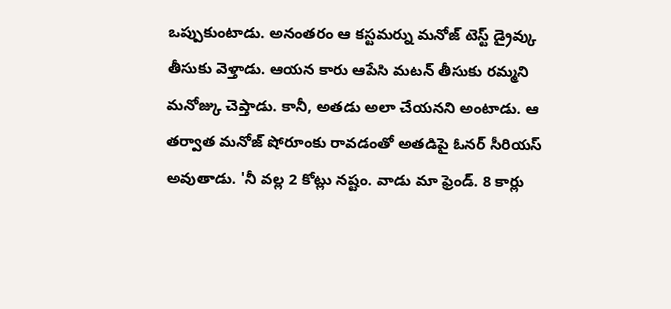ఒప్పుకుంటాడు. అనంతరం ఆ కస్టమర్ను మనోజ్ టెస్ట్ డ్రైవ్కు తీసుకు వెళ్తాడు. ఆయన కారు ఆపేసి మటన్ తీసుకు రమ్మని మనోజ్కు చెప్తాడు. కానీ, అతడు అలా చేయనని అంటాడు. ఆ తర్వాత మనోజ్ షోరూంకు రావడంతో అతడిపై ఓనర్ సీరియస్ అవుతాడు. 'నీ వల్ల 2 కోట్లు నష్టం. వాడు మా ఫ్రెండ్. 8 కార్లు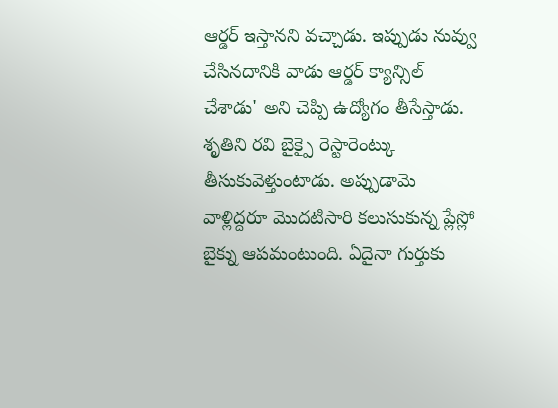ఆర్డర్ ఇస్తానని వచ్చాడు. ఇప్పుడు నువ్వు చేసినదానికి వాడు ఆర్డర్ క్యాన్సిల్ చేశాడు' అని చెప్పి ఉద్యోగం తీసేస్తాడు.
శృతిని రవి బైక్పై రెస్టారెంట్కు తీసుకువెళ్తుంటాడు. అప్పుడామె వాళ్లిద్దరూ మొదటిసారి కలుసుకున్న ప్లేస్లో బైక్ను ఆపమంటుంది. ఏదైనా గుర్తుకు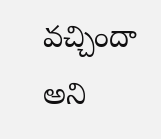వచ్చిందా అని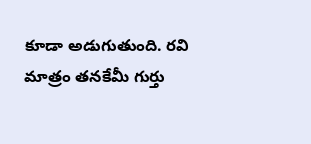కూడా అడుగుతుంది. రవి మాత్రం తనకేమీ గుర్తు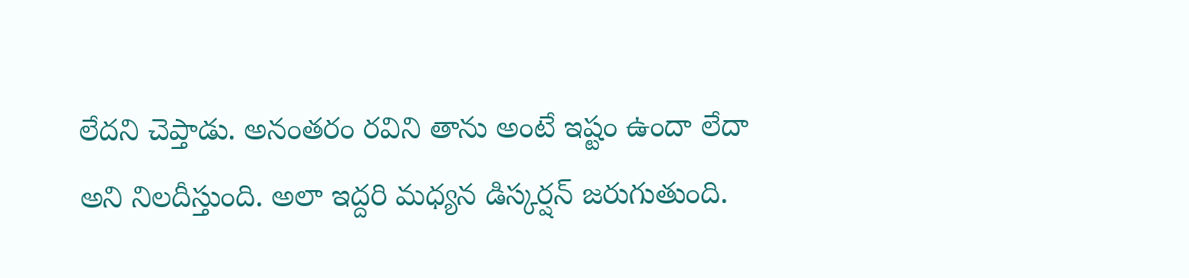లేదని చెప్తాడు. అనంతరం రవిని తాను అంటే ఇష్టం ఉందా లేదా అని నిలదీస్తుంది. అలా ఇద్దరి మధ్యన డిస్కర్షన్ జరుగుతుంది.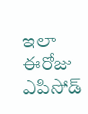ఇలా ఈరోజు ఎపిసోడ్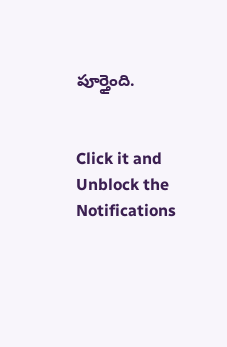పూర్తైంది.


Click it and Unblock the Notifications